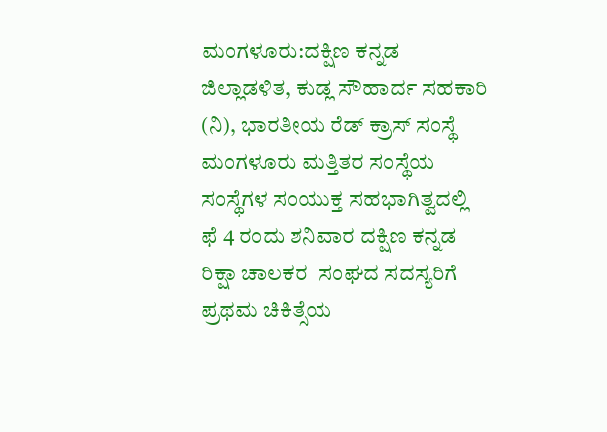ಮಂಗಳೂರು:ದಕ್ಷಿಣ ಕನ್ನಡ ಜಿಲ್ಲಾಡಳಿತ, ಕುಡ್ಲ ಸೌಹಾರ್ದ ಸಹಕಾರಿ (ನಿ), ಭಾರತೀಯ ರೆಡ್ ಕ್ರಾಸ್ ಸಂಸ್ಥೆ ಮಂಗಳೂರು ಮತ್ತಿತರ ಸಂಸ್ಥೆಯ ಸಂಸ್ಥೆಗಳ ಸಂಯುಕ್ತ ಸಹಭಾಗಿತ್ವದಲ್ಲಿ ಫೆ 4 ರಂದು ಶನಿವಾರ ದಕ್ಷಿಣ ಕನ್ನಡ ರಿಕ್ಷಾ ಚಾಲಕರ  ಸಂಘದ ಸದಸ್ಯರಿಗೆ ಪ್ರಥಮ ಚಿಕಿತ್ಸೆಯ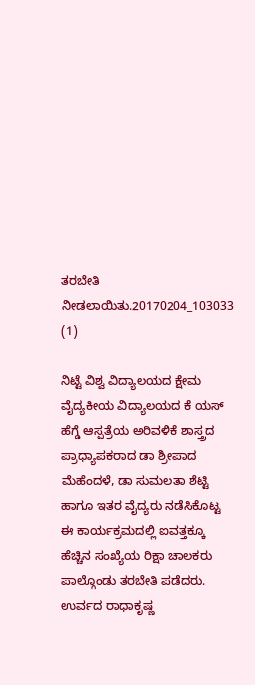ತರಬೇತಿ ನೀಡಲಾಯಿತು.20170204_103033 (1)

ನಿಟ್ಟೆ ವಿಶ್ವ ವಿದ್ಯಾಲಯದ ಕ್ಷೇಮ ವೈದ್ಯಕೀಯ ವಿದ್ಯಾಲಯದ ಕೆ ಯಸ್ ಹೆಗ್ಡೆ ಆಸ್ಪತ್ರೆಯ ಅರಿವಳಿಕೆ ಶಾಸ್ತ್ರದ ಪ್ರಾಧ್ಯಾಪಕರಾದ ಡಾ ಶ್ರೀಪಾದ ಮೆಹೆಂದಳೆ, ಡಾ ಸುಮಲತಾ ಶೆಟ್ಟಿ ಹಾಗೂ ಇತರ ವೈದ್ಯರು ನಡೆಸಿಕೊಟ್ಟ ಈ ಕಾರ್ಯಕ್ರಮದಲ್ಲಿ ಐವತ್ತಕ್ಕೂ ಹೆಚ್ಚಿನ ಸಂಖ್ಯೆಯ ರಿಕ್ಷಾ ಚಾಲಕರು ಪಾಲ್ಗೊಂಡು ತರಬೇತಿ ಪಡೆದರು. ಉರ್ವದ ರಾಧಾಕೃಷ್ಣ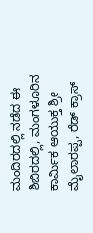ಮಂದಿರದಲ್ಲಿ ನಡೆದ ಈ ಶಿಬಿರದಲ್ಲಿ, ಮಂಗಳೂರಿನ ಕಾರ್ಮಿಕ ಆಯುಕ್ತ ಶ್ರೀ ಮೈಲಾರಪ್ಪ, ರೆಡ್ ಕ್ರಾಸ್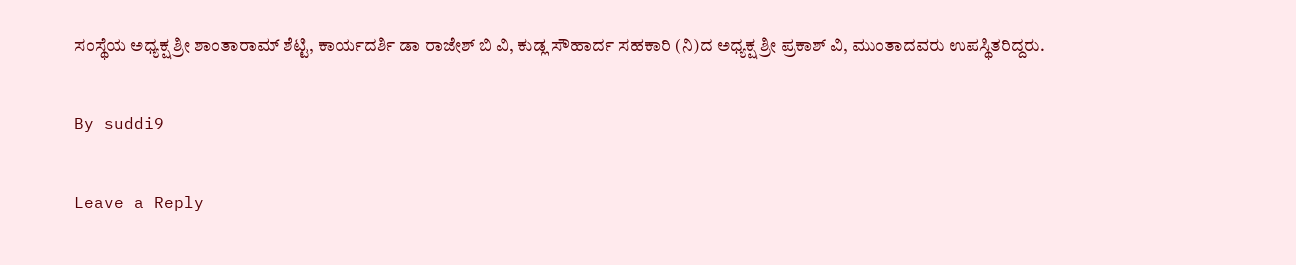ಸಂಸ್ಥೆಯ ಅಧ್ಯಕ್ಷ ಶ್ರೀ ಶಾಂತಾರಾಮ್ ಶೆಟ್ಟಿ, ಕಾರ್ಯದರ್ಶಿ ಡಾ ರಾಜೇಶ್ ಬಿ ವಿ, ಕುಡ್ಲ ಸೌಹಾರ್ದ ಸಹಕಾರಿ (ನಿ)ದ ಅಧ್ಯಕ್ಷ ಶ್ರೀ ಪ್ರಕಾಶ್ ವಿ, ಮುಂತಾದವರು ಉಪಸ್ಥಿತರಿದ್ದರು.

By suddi9

Leave a Reply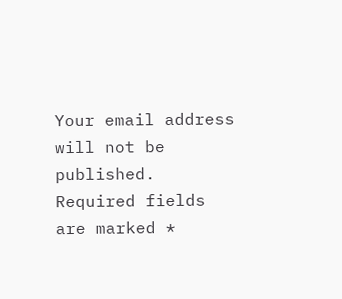Your email address will not be published. Required fields are marked *